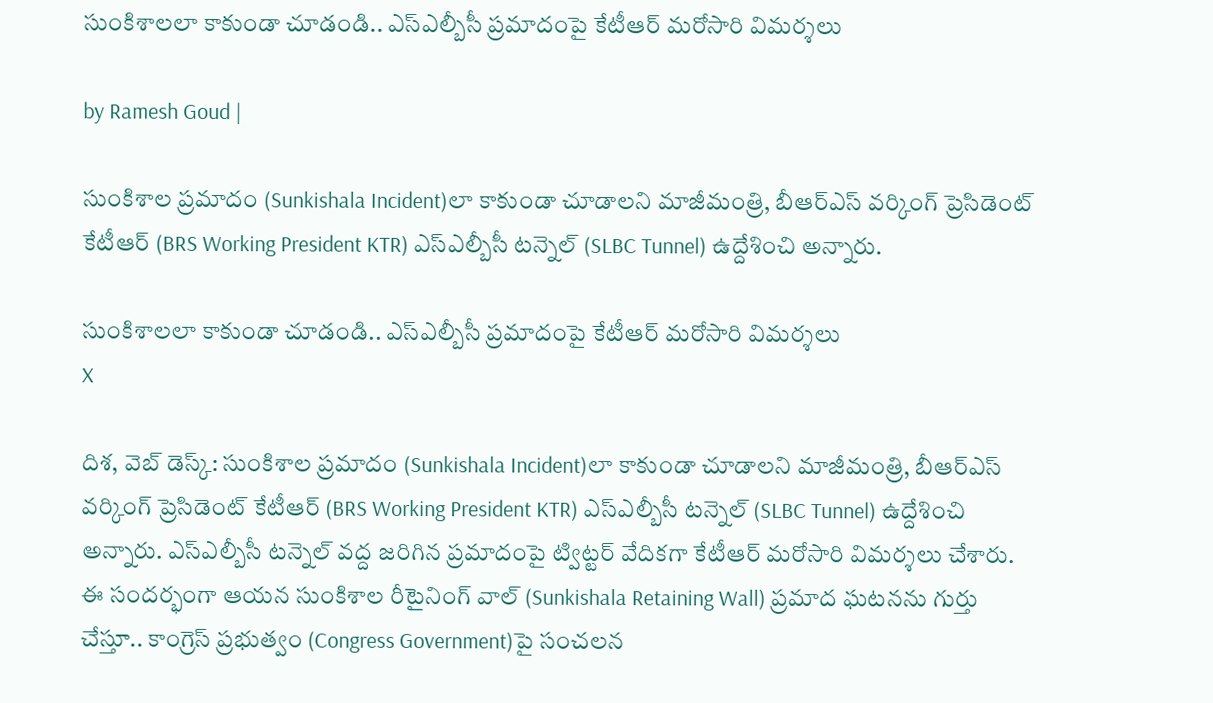సుంకిశాలలా కాకుండా చూడండి.. ఎస్ఎల్బీసీ ప్రమాదంపై కేటీఆర్ మరోసారి విమర్శలు

by Ramesh Goud |

సుంకిశాల ప్రమాదం (Sunkishala Incident)లా కాకుండా చూడాలని మాజీమంత్రి, బీఆర్ఎస్ వర్కింగ్ ప్రెసిడెంట్ కేటీఆర్ (BRS Working President KTR) ఎస్ఎల్బీసీ టన్నెల్ (SLBC Tunnel) ఉద్దేశించి అన్నారు.

సుంకిశాలలా కాకుండా చూడండి.. ఎస్ఎల్బీసీ ప్రమాదంపై కేటీఆర్ మరోసారి విమర్శలు
X

దిశ, వెబ్ డెస్క్: సుంకిశాల ప్రమాదం (Sunkishala Incident)లా కాకుండా చూడాలని మాజీమంత్రి, బీఆర్ఎస్ వర్కింగ్ ప్రెసిడెంట్ కేటీఆర్ (BRS Working President KTR) ఎస్ఎల్బీసీ టన్నెల్ (SLBC Tunnel) ఉద్దేశించి అన్నారు. ఎస్ఎల్బీసీ టన్నెల్ వద్ద జరిగిన ప్రమాదంపై ట్విట్టర్ వేదికగా కేటీఆర్ మరోసారి విమర్శలు చేశారు. ఈ సందర్భంగా ఆయన సుంకిశాల రీటైనింగ్ వాల్ (Sunkishala Retaining Wall) ప్రమాద ఘటనను గుర్తు చేస్తూ.. కాంగ్రెస్ ప్రభుత్వం (Congress Government)పై సంచలన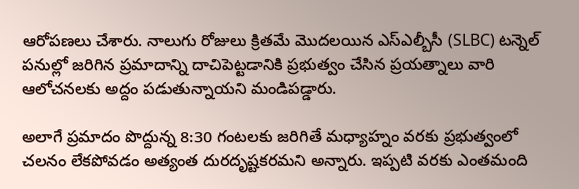ఆరోపణలు చేశారు. నాలుగు రోజులు క్రితమే మొదలయిన ఎస్ఎల్బీసీ (SLBC) టన్నెల్ పనుల్లో జరిగిన ప్రమాదాన్ని దాచిపెట్టడానికి ప్రభుత్వం చేసిన ప్రయత్నాలు వారి ఆలోచనలకు అద్దం పడుతున్నాయని మండిపడ్డారు.

అలాగే ప్రమాదం పొద్దున్న 8:30 గంటలకు జరిగితే మధ్యాహ్నం వరకు ప్రభుత్వంలో చలనం లేకపోవడం అత్యంత దురదృష్టకరమని అన్నారు. ఇప్పటి వరకు ఎంతమంది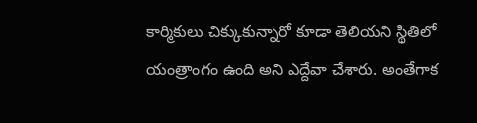కార్మికులు చిక్కుకున్నారో కూడా తెలియని స్థితిలో యంత్రాంగం ఉంది అని ఎద్దేవా చేశారు. అంతేగాక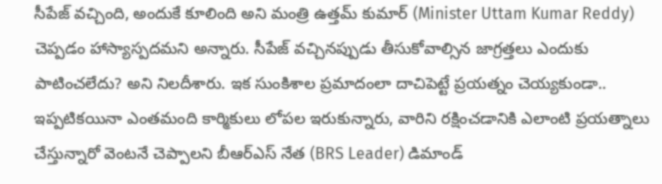సీపేజ్ వచ్చింది, అందుకే కూలింది అని మంత్రి ఉత్తమ్ కుమార్ (Minister Uttam Kumar Reddy) చెప్పడం హాస్యాస్పదమని అన్నారు. సీపేజ్ వచ్చినప్పుడు తీసుకోవాల్సిన జాగ్రత్తలు ఎందుకు పాటించలేదు? అని నిలదీశారు. ఇక సుంకిశాల ప్రమాదంలా దాచిపెట్టే ప్రయత్నం చెయ్యకుండా.. ఇప్పటికయినా ఎంతమంది కార్మికులు లోపల ఇరుకున్నారు, వారిని రక్షించడానికి ఎలాంటి ప్రయత్నాలు చేస్తున్నారో వెంటనే చెప్పాలని బీఆర్ఎస్ నేత (BRS Leader) డిమాండ్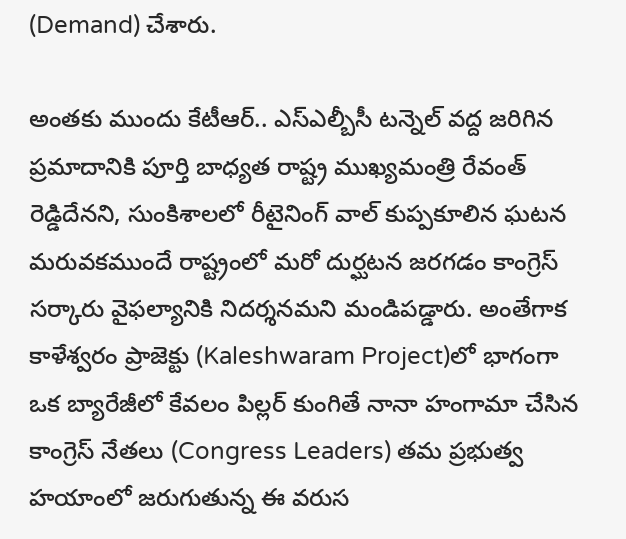(Demand) చేశారు.

అంతకు ముందు కేటీఆర్.. ఎస్ఎల్బీసీ టన్నెల్ వద్ద జరిగిన ప్రమాదానికి పూర్తి బాధ్యత రాష్ట్ర ముఖ్యమంత్రి రేవంత్ రెడ్డిదేనని, సుంకిశాలలో రీటైనింగ్ వాల్ కుప్పకూలిన ఘటన మరువకముందే రాష్ట్రంలో మరో దుర్ఘటన జరగడం కాంగ్రెస్ సర్కారు వైఫల్యానికి నిదర్శనమని మండిపడ్డారు. అంతేగాక కాళేశ్వరం ప్రాజెక్టు (Kaleshwaram Project)లో భాగంగా ఒక బ్యారేజీలో కేవలం పిల్లర్ కుంగితే నానా హంగామా చేసిన కాంగ్రెస్ నేతలు (Congress Leaders) తమ ప్రభుత్వ హయాంలో జరుగుతున్న ఈ వరుస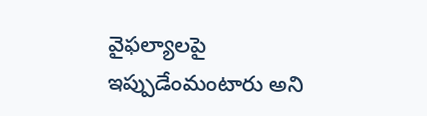వైఫల్యాలపై ఇప్పుడేంమంటారు అని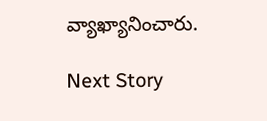వ్యాఖ్యానించారు.

Next Story